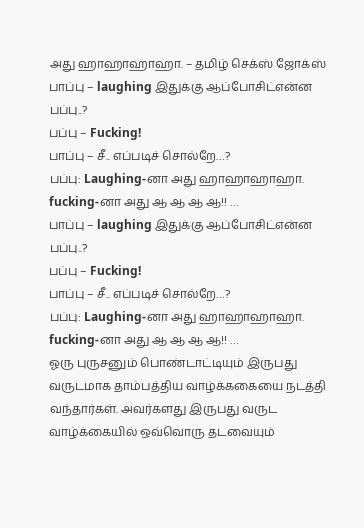அது ஹாஹாஹாஹா. – தமிழ் செக்ஸ் ஜோக்ஸ்
பாப்பு – laughing இதுக்கு ஆப்போசிட்என்ன பப்பு..?
பப்பு – Fucking!
பாப்பு – சீ.. எப்படிச் சொல்றே…?
பப்பு: Laughing-னா அது ஹாஹாஹாஹா. fucking-னா அது ஆ ஆ ஆ ஆ!! …
பாப்பு – laughing இதுக்கு ஆப்போசிட்என்ன பப்பு..?
பப்பு – Fucking!
பாப்பு – சீ.. எப்படிச் சொல்றே…?
பப்பு: Laughing-னா அது ஹாஹாஹாஹா. fucking-னா அது ஆ ஆ ஆ ஆ!! …
ஓரு புருசனும் பொண்டாட்டியும் இருபது வருடமாக தாம்பத்திய வாழ்க்ககையை நடத்தி வந்தார்கள். அவர்களது இருபது வருட வாழ்க்கையில் ஒவ்வொரு தடவையும்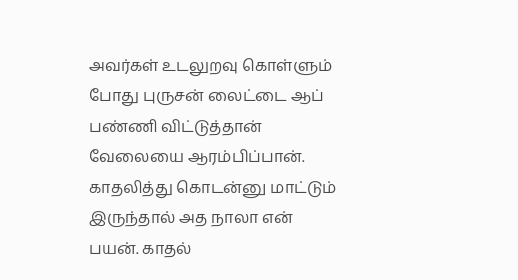அவர்கள் உடலுறவு கொள்ளும் போது புருசன் லைட்டை ஆப் பண்ணி விட்டுத்தான் வேலையை ஆரம்பிப்பான்.
காதலித்து கொடன்னு மாட்டும் இருந்தால் அத நாலா என் பயன். காதல்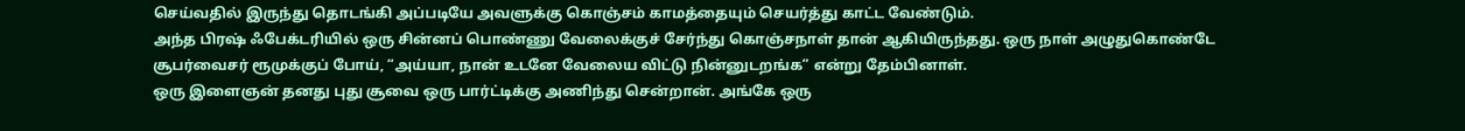செய்வதில் இருந்து தொடங்கி அப்படியே அவளுக்கு கொஞ்சம் காமத்தையும் செயர்த்து காட்ட வேண்டும்.
அந்த பிரஷ் ஃபேக்டரியில் ஒரு சின்னப் பொண்ணு வேலைக்குச் சேர்ந்து கொஞ்சநாள் தான் ஆகியிருந்தது. ஒரு நாள் அழுதுகொண்டே சூபர்வைசர் ரூமுக்குப் போய், “அய்யா, நான் உடனே வேலைய விட்டு நின்னுடறங்க” என்று தேம்பினாள்.
ஒரு இளைஞன் தனது புது சூவை ஒரு பார்ட்டிக்கு அணிந்து சென்றான். அங்கே ஒரு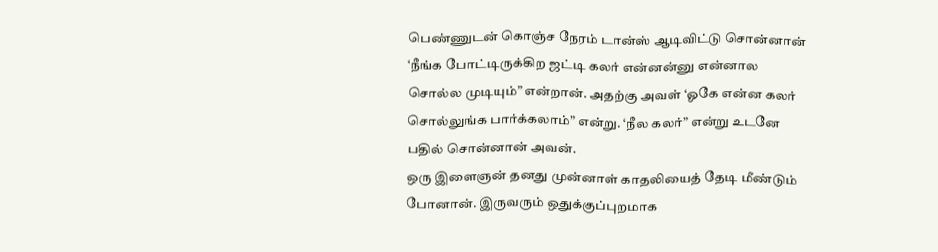பெண்ணுடன் கொஞ்ச நேரம் டான்ஸ் ஆடிவிட்டு சொன்னான் ‘நீங்க போட்டிருக்கிற ஜட்டி கலர் என்னன்னு என்னால சொல்ல முடியும்” என்றான். அதற்கு அவள் ‘ஓகே என்ன கலர் சொல்லுங்க பார்க்கலாம்” என்று. ‘நீல கலர்” என்று உடனே பதில் சொன்னான் அவன்.
ஒரு இளைஞன் தனது முன்னாள் காதலியைத் தேடி மீண்டும் போனான். இருவரும் ஒதுக்குப்புறமாக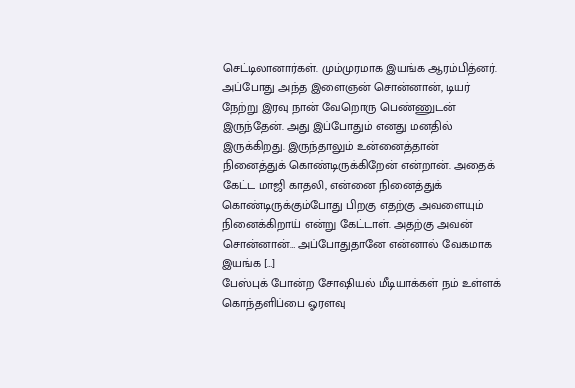செட்டிலானார்கள். மும்முரமாக இயங்க ஆரம்பித்னர். அப்போது அந்த இளைஞன் சொன்னான், டியர் நேற்று இரவு நான் வேறொரு பெண்ணுடன் இருந்தேன். அது இப்போதும் எனது மனதில் இருக்கிறது. இருந்தாலும் உன்னைத்தான் நினைத்துக் கொண்டிருக்கிறேன் என்றான். அதைக் கேட்ட மாஜி காதலி, என்னை நினைத்துக் கொண்டிருக்கும்போது பிறகு எதற்கு அவளையும் நினைக்கிறாய் என்று கேட்டாள். அதற்கு அவன் சொன்னான்… அப்போதுதானே என்னால் வேகமாக இயங்க […]
பேஸ்புக் போன்ற சோஷியல் மீடியாக்கள் நம் உள்ளக் கொந்தளிப்பை ஓரளவு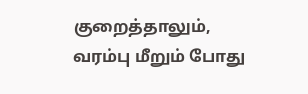குறைத்தாலும், வரம்பு மீறும் போது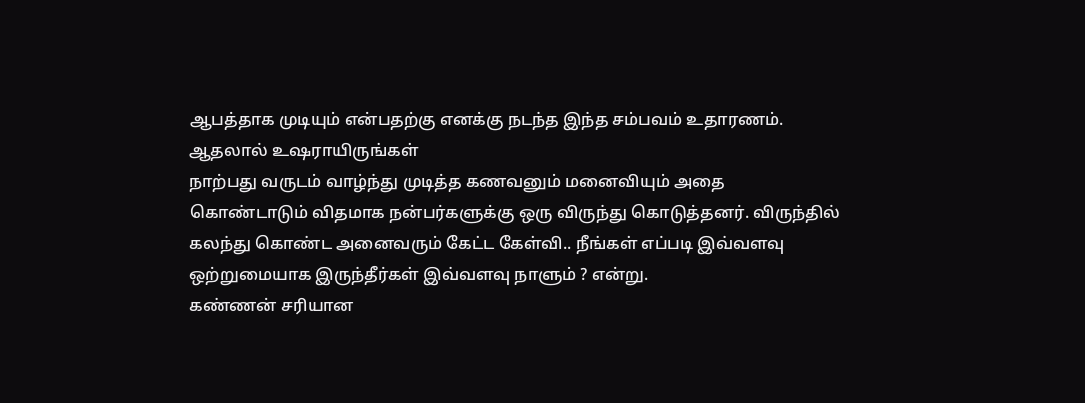ஆபத்தாக முடியும் என்பதற்கு எனக்கு நடந்த இந்த சம்பவம் உதாரணம். ஆதலால் உஷராயிருங்கள்
நாற்பது வருடம் வாழ்ந்து முடித்த கணவனும் மனைவியும் அதை கொண்டாடும் விதமாக நன்பர்களுக்கு ஒரு விருந்து கொடுத்தனர். விருந்தில் கலந்து கொண்ட அனைவரும் கேட்ட கேள்வி.. நீங்கள் எப்படி இவ்வளவு ஒற்றுமையாக இருந்தீர்கள் இவ்வளவு நாளும் ? என்று.
கண்ணன் சரியான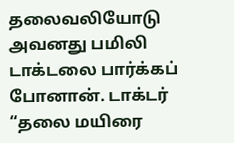தலைவலியோடு அவனது பமிலி டாக்டலை பார்க்கப் போனான். டாக்டர் “தலை மயிரை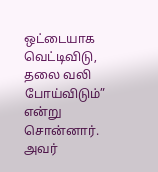ஒட்டையாக வெட்டிவிடு, தலை வலி போய்விடும்” என்று சொன்னார். அவர்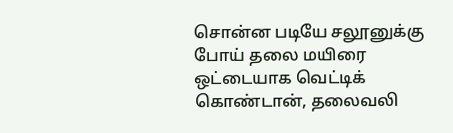சொன்ன படியே சலூனுக்கு போய் தலை மயிரை ஒட்டையாக வெட்டிக் கொண்டான், தலைவலி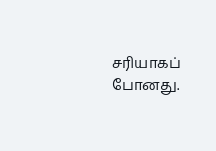சரியாகப் போனது.